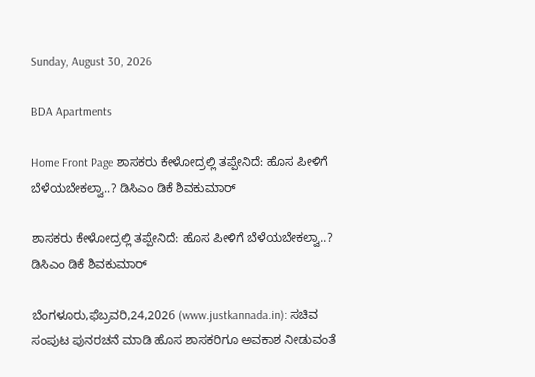Sunday, August 30, 2026

BDA Apartments

Home Front Page ಶಾಸಕರು ಕೇಳೋದ್ರಲ್ಲಿ ತಪ್ಪೇನಿದೆ: ಹೊಸ ಪೀಳಿಗೆ ಬೆಳೆಯಬೇಕಲ್ವಾ..? ಡಿಸಿಎಂ ಡಿಕೆ ಶಿವಕುಮಾರ್

ಶಾಸಕರು ಕೇಳೋದ್ರಲ್ಲಿ ತಪ್ಪೇನಿದೆ: ಹೊಸ ಪೀಳಿಗೆ ಬೆಳೆಯಬೇಕಲ್ವಾ..? ಡಿಸಿಎಂ ಡಿಕೆ ಶಿವಕುಮಾರ್

ಬೆಂಗಳೂರು,ಫೆಬ್ರವರಿ,24,2026 (www.justkannada.in): ಸಚಿವ ಸಂಪುಟ ಪುನರಚನೆ ಮಾಡಿ ಹೊಸ ಶಾಸಕರಿಗೂ ಅವಕಾಶ ನೀಡುವಂತೆ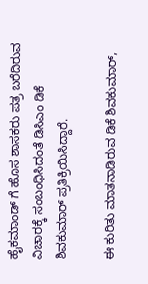ಹೈಕಮಾಂಡ್ ಗೆ ಹೊಸ ಶಾಸಕರು ಪತ್ರ ಬರೆದಿರುವ ವಿಚಾರಕ್ಕೆ ಸಂಬಂಧಿಸಿದಂತೆ ಡಿಸಿಎಂ ಡಿಕೆ ಶಿವಕುಮಾರ್ ಪ್ರತಿಕ್ರಿಯಿಸಿದ್ದಾರೆ.

ಈ ಕುರಿತು ಮಾತನಾಡಿರುವ ಡಿಕೆ ಶಿವಕುಮಾರ್,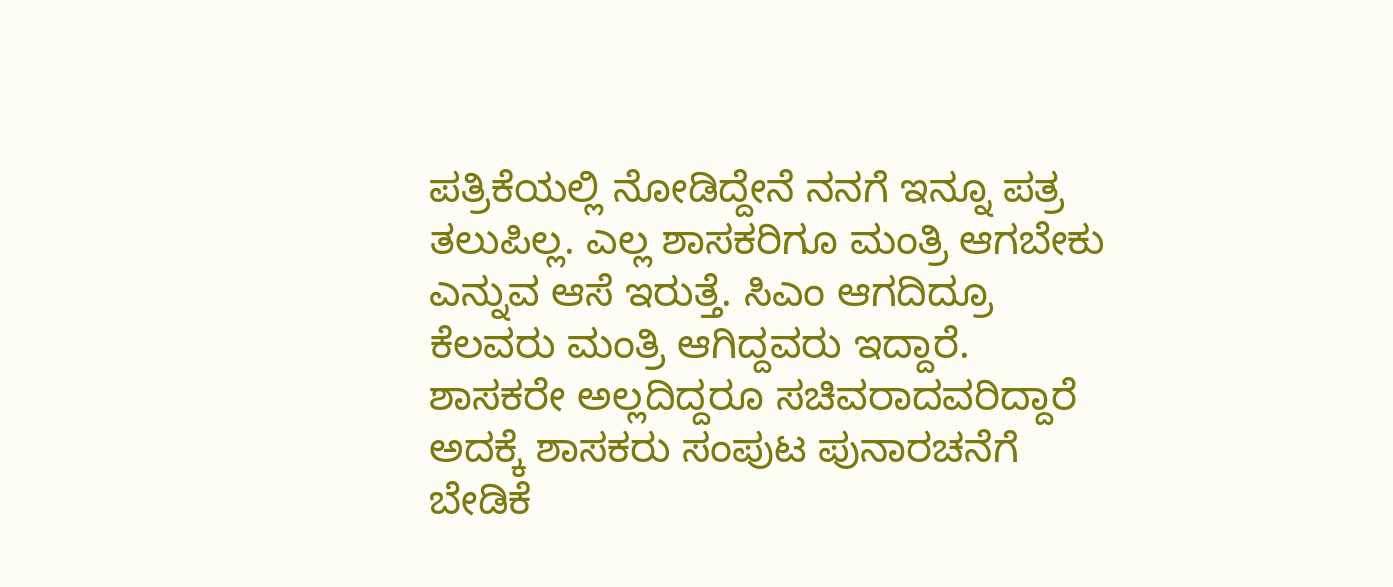ಪತ್ರಿಕೆಯಲ್ಲಿ ನೋಡಿದ್ದೇನೆ ನನಗೆ ಇನ್ನೂ ಪತ್ರ ತಲುಪಿಲ್ಲ. ಎಲ್ಲ ಶಾಸಕರಿಗೂ ಮಂತ್ರಿ ಆಗಬೇಕು ಎನ್ನುವ ಆಸೆ ಇರುತ್ತೆ. ಸಿಎಂ ಆಗದಿದ್ರೂ ಕೆಲವರು ಮಂತ್ರಿ ಆಗಿದ್ದವರು ಇದ್ದಾರೆ. ಶಾಸಕರೇ ಅಲ್ಲದಿದ್ದರೂ ಸಚಿವರಾದವರಿದ್ದಾರೆ  ಅದಕ್ಕೆ ಶಾಸಕರು ಸಂಪುಟ ಪುನಾರಚನೆಗೆ ಬೇಡಿಕೆ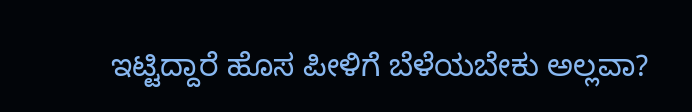ಇಟ್ಟಿದ್ದಾರೆ ಹೊಸ ಪೀಳಿಗೆ ಬೆಳೆಯಬೇಕು ಅಲ್ಲವಾ?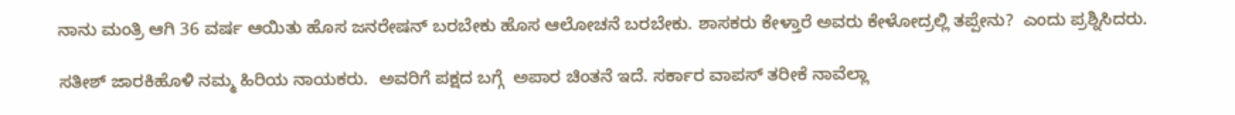ನಾನು ಮಂತ್ರಿ ಆಗಿ 36 ವರ್ಷ ಆಯಿತು ಹೊಸ ಜನರೇಷನ್ ಬರಬೇಕು ಹೊಸ ಆಲೋಚನೆ ಬರಬೇಕು. ಶಾಸಕರು ಕೇಳ್ತಾರೆ ಅವರು ಕೇಳೋದ್ರಲ್ಲಿ ತಪ್ಪೇನು?  ಎಂದು ಪ್ರಶ್ನಿಸಿದರು.

ಸತೀಶ್ ಜಾರಕಿಹೊಳಿ ನಮ್ಮ ಹಿರಿಯ ನಾಯಕರು.  ಅವರಿಗೆ ಪಕ್ಷದ ಬಗ್ಗೆ  ಅಪಾರ ಚಿಂತನೆ ಇದೆ. ಸರ್ಕಾರ ವಾಪಸ್ ತರೀಕೆ ನಾವೆಲ್ಲಾ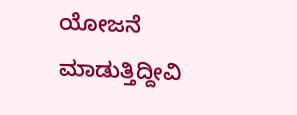ಯೋಜನೆ ಮಾಡುತ್ತಿದ್ದೀವಿ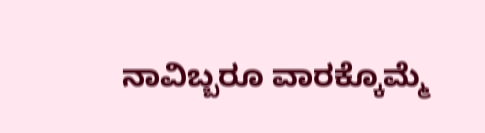ನಾವಿಬ್ಬರೂ ವಾರಕ್ಕೊಮ್ಮೆ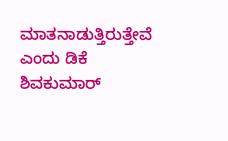ಮಾತನಾಡುತ್ತಿರುತ್ತೇವೆ ಎಂದು ಡಿಕೆ ಶಿವಕುಮಾರ್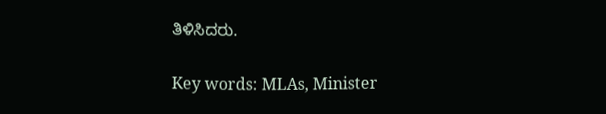ತಿಳಿಸಿದರು.

Key words: MLAs, Minister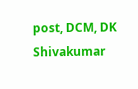post, DCM, DK Shivakumar